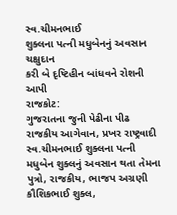સ્વ.ચીમનભાઈ
શુક્લના પત્ની મધુબેનનું અવસાન
ચક્ષુદાન
કરી બે દૃષ્ટિહીન બાંધવને રોશની આપી
રાજકોટ:
ગુજરાતના જુની પેઢીના પીઢ રાજકીય આગેવાન, પ્રખર રાષ્ટ્રવાદી સ્વ.ચીમનભાઈ શુક્લના પત્ની
મધુબેન શુક્લનું અવસાન થતા તેમના પુત્રો, રાજકીય, ભાજપ અગ્રણી કૌશિકભાઈ શુક્લ,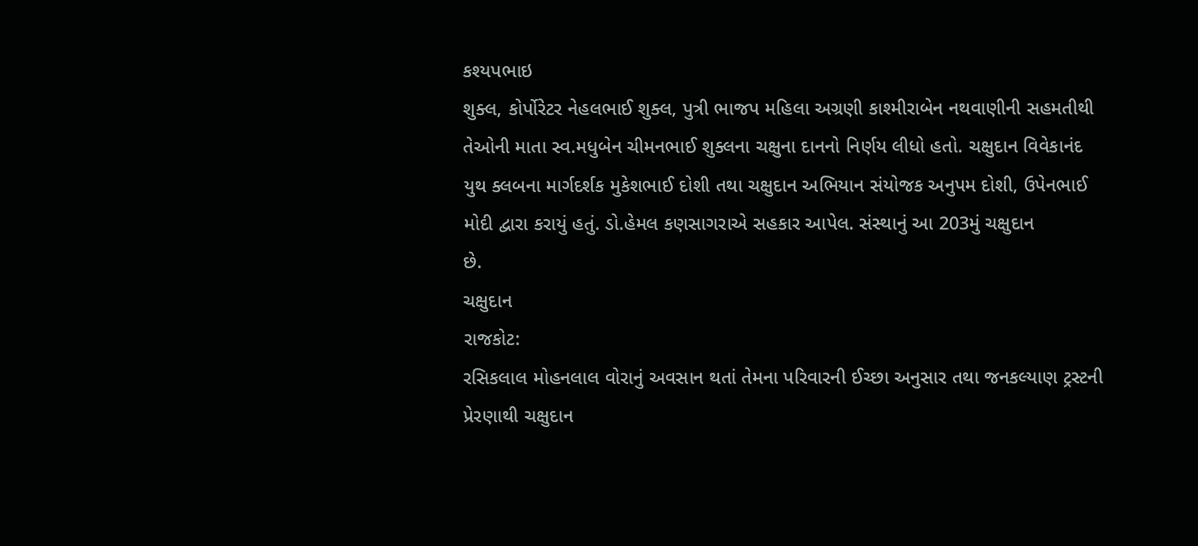કશ્યપભાઇ
શુક્લ, કોર્પોરેટર નેહલભાઈ શુક્લ, પુત્રી ભાજપ મહિલા અગ્રણી કાશ્મીરાબેન નથવાણીની સહમતીથી
તેઓની માતા સ્વ.મધુબેન ચીમનભાઈ શુક્લના ચક્ષુના દાનનો નિર્ણય લીધો હતો. ચક્ષુદાન વિવેકાનંદ
યુથ ક્લબના માર્ગદર્શક મુકેશભાઈ દોશી તથા ચક્ષુદાન અભિયાન સંયોજક અનુપમ દોશી, ઉપેનભાઈ
મોદી દ્વારા કરાયું હતું. ડો.હેમલ કણસાગરાએ સહકાર આપેલ. સંસ્થાનું આ 203મું ચક્ષુદાન
છે.
ચક્ષુદાન
રાજકોટ:
રસિકલાલ મોહનલાલ વોરાનું અવસાન થતાં તેમના પરિવારની ઈચ્છા અનુસાર તથા જનકલ્યાણ ટ્રસ્ટની
પ્રેરણાથી ચક્ષુદાન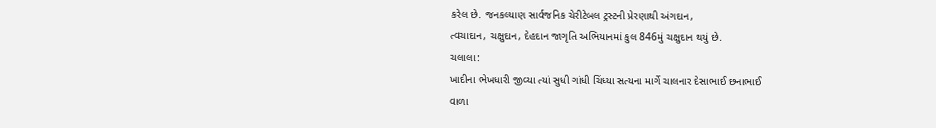કરેલ છે. જનકલ્યાણ સાર્વજનિક ચેરીટેબલ ટ્રસ્ટની પ્રેરણાથી અંગદાન,
ત્વચાદાન, ચક્ષુદાન, દેહદાન જાગૃતિ અભિયાનમાં કુલ 846મું ચક્ષુદાન થયું છે.
ચલાલા:
ખાદીના ભેખધારી જીવ્યા ત્યાં સુધી ગાંધી ચિંધ્યા સત્યના માર્ગે ચાલનાર દેસાભાઈ છનાભાઈ
વાળા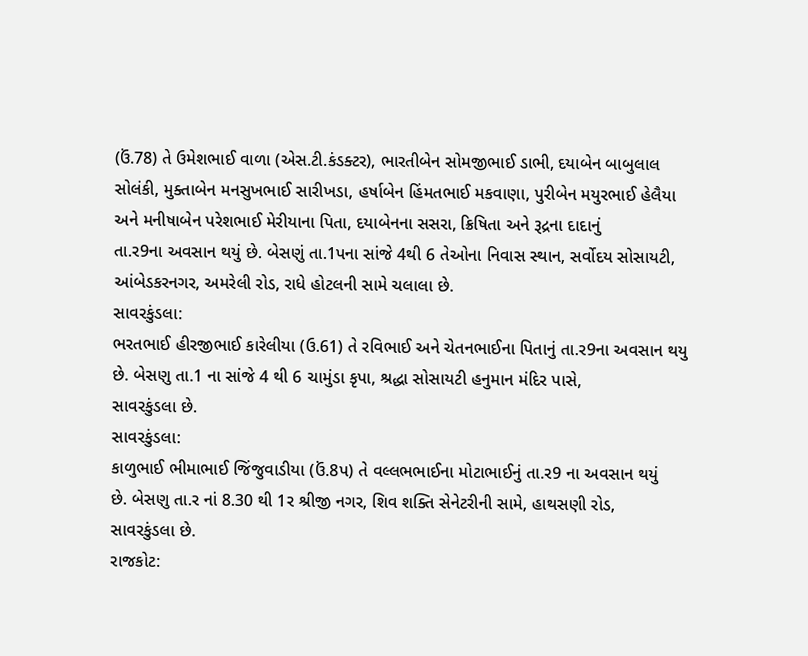(ઉં.78) તે ઉમેશભાઈ વાળા (એસ.ટી.કંડક્ટર), ભારતીબેન સોમજીભાઈ ડાભી, દયાબેન બાબુલાલ
સોલંકી, મુક્તાબેન મનસુખભાઈ સારીખડા, હર્ષાબેન હિંમતભાઈ મકવાણા, પુરીબેન મયુરભાઈ હેલૈયા
અને મનીષાબેન પરેશભાઈ મેરીયાના પિતા, દયાબેનના સસરા, ક્રિષિતા અને રૂદ્રના દાદાનું
તા.ર9ના અવસાન થયું છે. બેસણું તા.1પના સાંજે 4થી 6 તેઓના નિવાસ સ્થાન, સર્વોદય સોસાયટી,
આંબેડકરનગર, અમરેલી રોડ, રાધે હોટલની સામે ચલાલા છે.
સાવરકુંડલા:
ભરતભાઈ હીરજીભાઈ કારેલીયા (ઉ.61) તે રવિભાઈ અને ચેતનભાઈના પિતાનું તા.ર9ના અવસાન થયુ
છે. બેસણુ તા.1 ના સાંજે 4 થી 6 ચામુંડા કૃપા, શ્રદ્ધા સોસાયટી હનુમાન મંદિર પાસે,
સાવરકુંડલા છે.
સાવરકુંડલા:
કાળુભાઈ ભીમાભાઈ જિંજુવાડીયા (ઉં.8પ) તે વલ્લભભાઈના મોટાભાઈનું તા.ર9 ના અવસાન થયું
છે. બેસણુ તા.ર નાં 8.30 થી 1ર શ્રીજી નગર, શિવ શક્તિ સેનેટરીની સામે, હાથસણી રોડ,
સાવરકુંડલા છે.
રાજકોટ: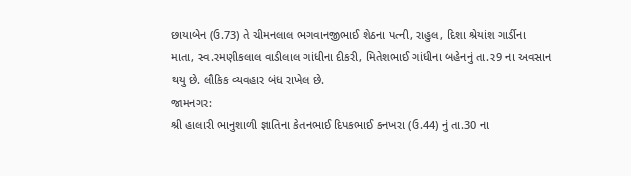છાયાબેન (ઉ.73) તે ચીમનલાલ ભગવાનજીભાઈ શેઠના પત્ની, રાહુલ, દિશા શ્રેયાંશ ગાર્ડીના
માતા, સ્વ.રમણીકલાલ વાડીલાલ ગાંધીના દીકરી, મિતેશભાઈ ગાંધીના બહેનનું તા.ર9 ના અવસાન
થયુ છે. લૌકિક વ્યવહાર બંધ રાખેલ છે.
જામનગર:
શ્રી હાલારી ભાનુશાળી જ્ઞાતિના કેતનભાઈ દિપકભાઈ કનખરા (ઉ.44) નું તા.30 ના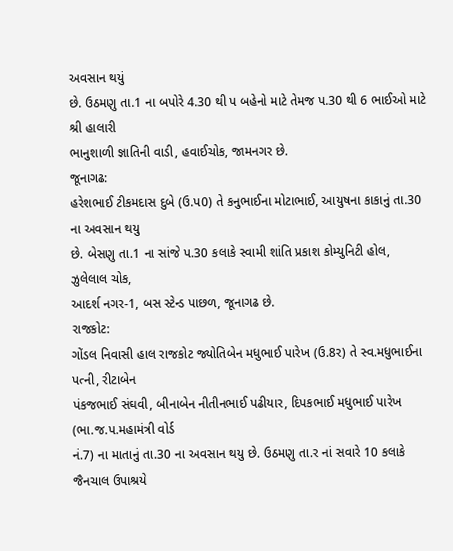અવસાન થયું
છે. ઉઠમણુ તા.1 ના બપોરે 4.30 થી પ બહેનો માટે તેમજ પ.30 થી 6 ભાઈઓ માટે શ્રી હાલારી
ભાનુશાળી જ્ઞાતિની વાડી, હવાઈચોક, જામનગર છે.
જૂનાગઢ:
હરેશભાઈ ટીકમદાસ દુબે (ઉ.પ0) તે કનુભાઈના મોટાભાઈ, આયુષના કાકાનું તા.30 ના અવસાન થયુ
છે. બેસણુ તા.1 ના સાંજે પ.30 કલાકે સ્વામી શાંતિ પ્રકાશ કોમ્યુનિટી હોલ, ઝુલેલાલ ચોક,
આદર્શ નગર-1, બસ સ્ટેન્ડ પાછળ, જૂનાગઢ છે.
રાજકોટ:
ગોંડલ નિવાસી હાલ રાજકોટ જ્યોતિબેન મધુભાઈ પારેખ (ઉ.8ર) તે સ્વ.મધુભાઈના પત્ની, રીટાબેન
પંકજભાઈ સંઘવી, બીનાબેન નીતીનભાઈ પઢીયાર, દિપકભાઈ મધુભાઈ પારેખ (ભા.જ.પ.મહામંત્રી વોર્ડ
નં.7) ના માતાનું તા.30 ના અવસાન થયુ છે. ઉઠમણુ તા.ર નાં સવારે 10 કલાકે જૈનચાલ ઉપાશ્રયે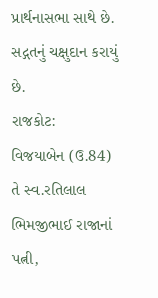પ્રાર્થનાસભા સાથે છે. સદ્ગતનું ચક્ષુદાન કરાયું છે.
રાજકોટ:
વિજયાબેન (ઉ.84) તે સ્વ.રતિલાલ ભિમજીભાઈ રાજાનાં પત્ની,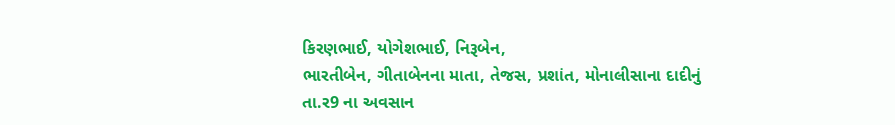કિરણભાઈ, યોગેશભાઈ, નિરૂબેન,
ભારતીબેન, ગીતાબેનના માતા, તેજસ, પ્રશાંત, મોનાલીસાના દાદીનું તા.ર9 ના અવસાન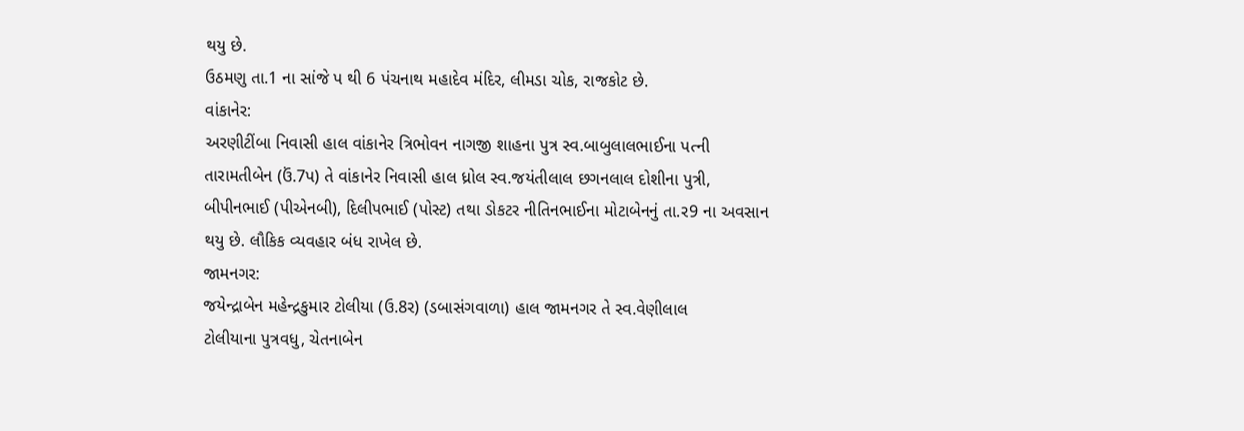થયુ છે.
ઉઠમણુ તા.1 ના સાંજે પ થી 6 પંચનાથ મહાદેવ મંદિર, લીમડા ચોક, રાજકોટ છે.
વાંકાનેર:
અરણીટીંબા નિવાસી હાલ વાંકાનેર ત્રિભોવન નાગજી શાહના પુત્ર સ્વ.બાબુલાલભાઈના પત્ની
તારામતીબેન (ઉં.7પ) તે વાંકાનેર નિવાસી હાલ ધ્રોલ સ્વ.જયંતીલાલ છગનલાલ દોશીના પુત્રી,
બીપીનભાઈ (પીએનબી), દિલીપભાઈ (પોસ્ટ) તથા ડોકટર નીતિનભાઈના મોટાબેનનું તા.ર9 ના અવસાન
થયુ છે. લૌકિક વ્યવહાર બંધ રાખેલ છે.
જામનગર:
જયેન્દ્રાબેન મહેન્દ્રકુમાર ટોલીયા (ઉ.8ર) (ડબાસંગવાળા) હાલ જામનગર તે સ્વ.વેણીલાલ
ટોલીયાના પુત્રવધુ, ચેતનાબેન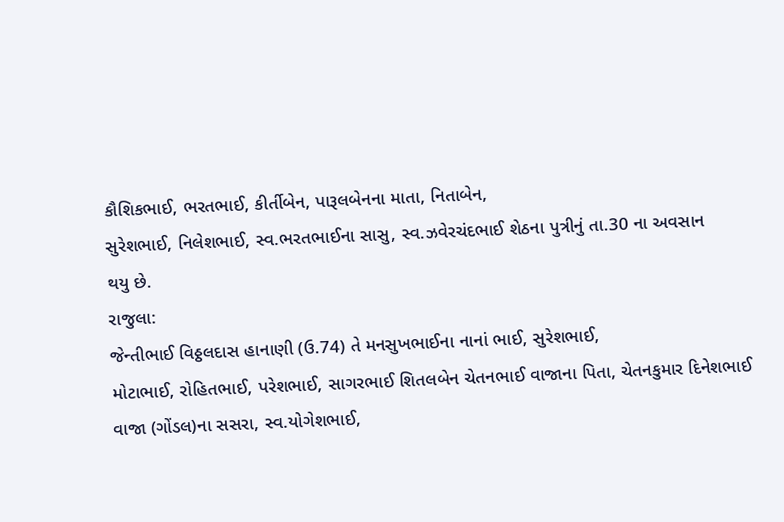કૌશિકભાઈ, ભરતભાઈ, કીર્તીબેન, પારૂલબેનના માતા, નિતાબેન,
સુરેશભાઈ, નિલેશભાઈ, સ્વ.ભરતભાઈના સાસુ, સ્વ.ઝવેરચંદભાઈ શેઠના પુત્રીનું તા.30 ના અવસાન
થયુ છે.
રાજુલા:
જેન્તીભાઈ વિઠ્ઠલદાસ હાનાણી (ઉ.74) તે મનસુખભાઈના નાનાં ભાઈ, સુરેશભાઈ,
મોટાભાઈ, રોહિતભાઈ, પરેશભાઈ, સાગરભાઈ શિતલબેન ચેતનભાઈ વાજાના પિતા, ચેતનકુમાર દિનેશભાઈ
વાજા (ગોંડલ)ના સસરા, સ્વ.યોગેશભાઈ,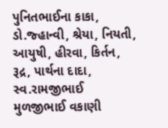પુનિતભાઈના કાકા, ડો.જ્હાન્વી, શ્રેયા, નિયતી,
આયુષી, હીરવા, કિર્તન, રૂદ્ર, પાર્થના દાદા, સ્વ.રામજીભાઈ મુળજીભાઈ વકાણી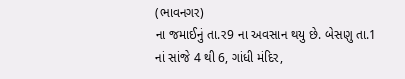(ભાવનગર)
ના જમાઈનું તા.ર9 ના અવસાન થયુ છે. બેસણુ તા.1 નાં સાંજે 4 થી 6, ગાંધી મંદિર,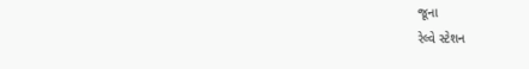જૂના
રેલ્વે સ્ટેશન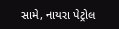સામે, નાયરા પેટ્રોલ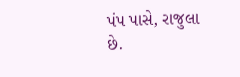પંપ પાસે, રાજુલા છે.